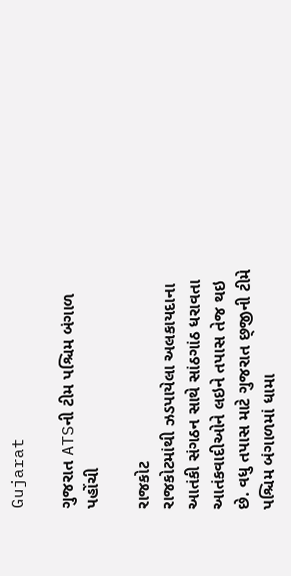Gujarat

ગુજરાત ATSની ટીમ પશ્ચિમ બંગાળ પહોંચી

રાજકોટ
રાજકોટમાંથી ઝડપાયેલા અલકાયદાના આતંકી સંગઠન સાથે સાંઠગાંઠ ધરાવતા આતંકવાદીઓને લઇને તપાસ તેજ થઇ છે. વધુ તપાસ માટે ગુજરાત છ્‌જીની ટીમે પશ્ચિમ બંગાળમાં ધામા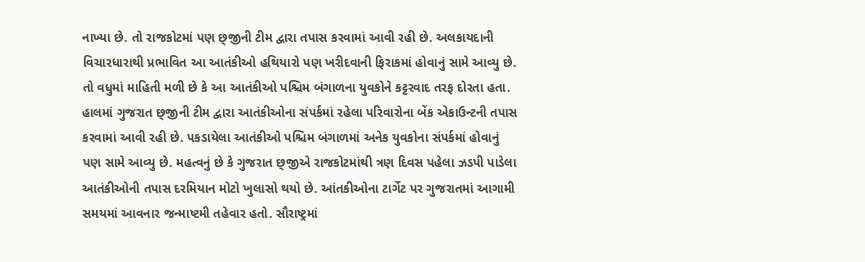નાખ્યા છે. તો રાજકોટમાં પણ છ્‌જીની ટીમ દ્વારા તપાસ કરવામાં આવી રહી છે. અલકાયદાની વિચારધારાથી પ્રભાવિત આ આતંકીઓ હથિયારો પણ ખરીદવાની ફિરાકમાં હોવાનું સામે આવ્યુ છે. તો વધુમાં માહિતી મળી છે કે આ આતંકીઓ પશ્ચિમ બંગાળના યુવકોને કટ્ટરવાદ તરફ દોરતા હતા. હાલમાં ગુજરાત છ્‌જીની ટીમ દ્વારા આતંકીઓના સંપર્કમાં રહેલા પરિવારોના બેંક એકાઉન્ટની તપાસ કરવામાં આવી રહી છે. પકડાયેલા આતંકીઓ પશ્ચિમ બંગાળમાં અનેક યુવકોના સંપર્કમાં હોવાનું પણ સામે આવ્યુ છે. મહત્વનું છે કે ગુજરાત છ્‌જીએ રાજકોટમાંથી ત્રણ દિવસ પહેલા ઝડપી પાડેલા આતંકીઓની તપાસ દરમિયાન મોટો ખુલાસો થયો છે. આંતકીઓના ટાર્ગેટ પર ગુજરાતમાં આગામી સમયમાં આવનાર જન્માષ્ટમી તહેવાર હતો. સૌરાષ્ટ્રમાં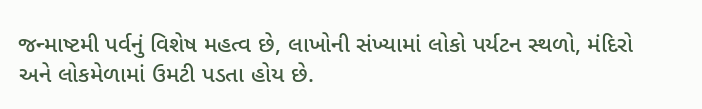જન્માષ્ટમી પર્વનું વિશેષ મહત્વ છે, લાખોની સંખ્યામાં લોકો પર્યટન સ્થળો, મંદિરો અને લોકમેળામાં ઉમટી પડતા હોય છે.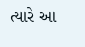ત્યારે આ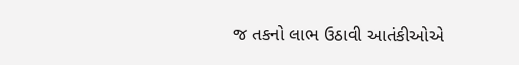જ તકનો લાભ ઉઠાવી આતંકીઓએ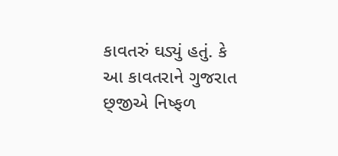કાવતરું ઘડ્યું હતું. કે આ કાવતરાને ગુજરાત છ્‌જીએ નિષ્ફળ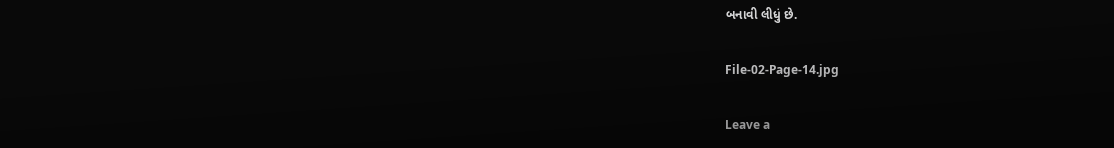બનાવી લીધું છે.

File-02-Page-14.jpg

Leave a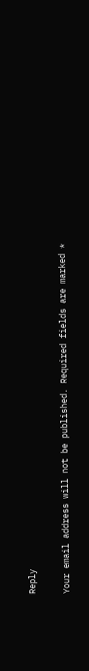Reply

Your email address will not be published. Required fields are marked *